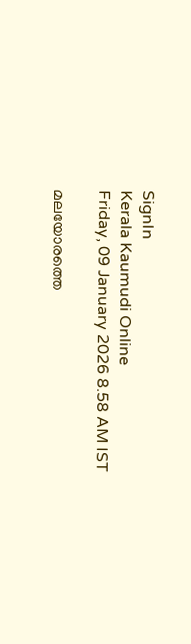SignIn
Kerala Kaumudi Online
Friday, 09 January 2026 8.58 AM IST

മലയോരത്തെ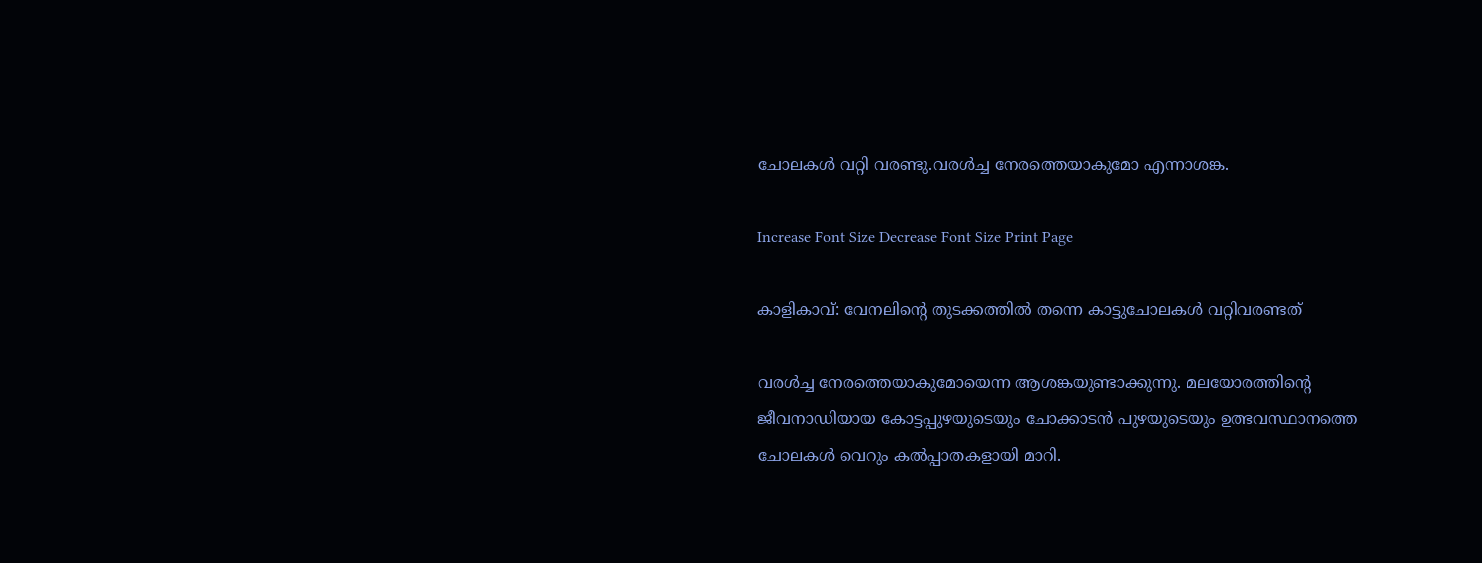ചോലകൾ വറ്റി വരണ്ടു.വരൾച്ച നേരത്തെയാകുമോ എന്നാശങ്ക.

Increase Font Size Decrease Font Size Print Page

കാളികാവ്: വേനലിന്റെ തുടക്കത്തിൽ തന്നെ കാട്ടുചോലകൾ വറ്റിവരണ്ടത്

വരൾച്ച നേരത്തെയാകുമോയെന്ന ആശങ്കയുണ്ടാക്കുന്നു. മലയോരത്തിന്റെ ജീവനാഡിയായ കോട്ടപ്പുഴയുടെയും ചോക്കാടൻ പുഴയുടെയും ഉത്ഭവസ്ഥാനത്തെ ചോലകൾ വെറും കൽപ്പാതകളായി മാറി.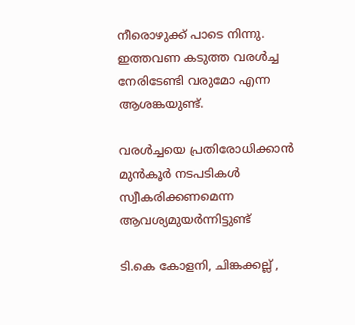നീരൊഴുക്ക് പാടെ നിന്നു. ഇത്തവണ കടുത്ത വരൾച്ച നേരിടേണ്ടി വരുമോ എന്ന ആശങ്കയുണ്ട്.

വരൾച്ചയെ പ്രതിരോധിക്കാൻ മുൻകൂർ നടപടികൾ സ്വീകരിക്കണമെന്ന ആവശ്യമുയർന്നിട്ടുണ്ട്

ടി.കെ കോളനി, ചിങ്കക്കല്ല് ,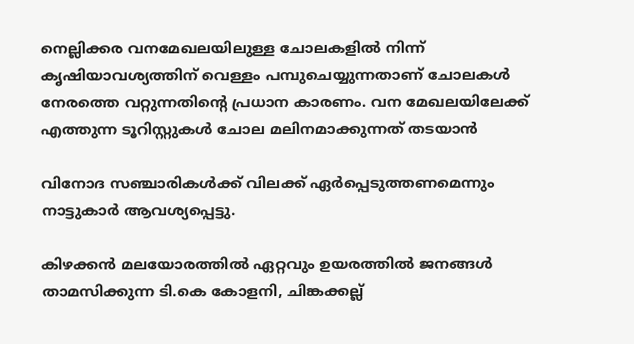നെല്ലിക്കര വനമേഖലയിലുള്ള ചോലകളിൽ നിന്ന് കൃഷിയാവശ്യത്തിന് വെള്ളം പമ്പുചെയ്യുന്നതാണ് ചോലകൾ നേരത്തെ വറ്റുന്നതിന്റെ പ്രധാന കാരണം. വന മേഖലയിലേക്ക് എത്തുന്ന ടൂറിസ്റ്റുകൾ ചോല മലിനമാക്കുന്നത് തടയാൻ

വിനോദ സഞ്ചാരികൾക്ക് വിലക്ക് ഏർപ്പെടുത്തണമെന്നും നാട്ടുകാർ ആവശ്യപ്പെട്ടു.

കിഴക്കൻ മലയോരത്തിൽ ഏറ്റവും ഉയരത്തിൽ ജനങ്ങൾ താമസിക്കുന്ന ടി.കെ കോളനി, ചിങ്കക്കല്ല്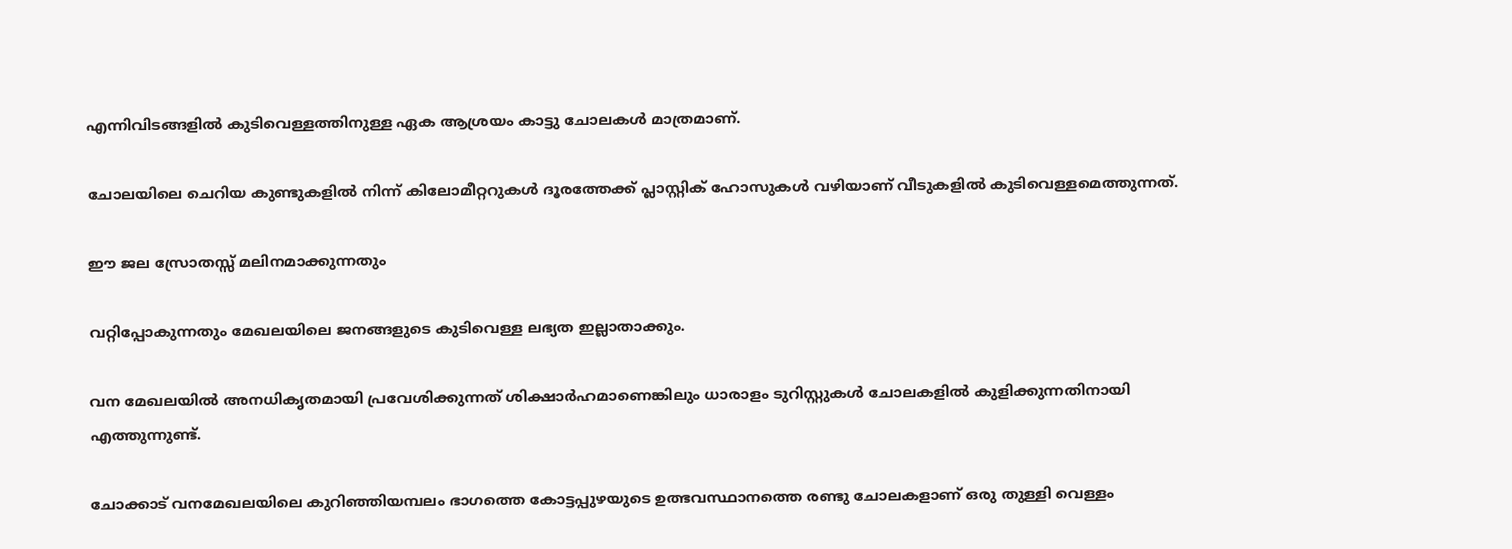എന്നിവിടങ്ങളിൽ കുടിവെള്ളത്തിനുള്ള ഏക ആശ്രയം കാട്ടു ചോലകൾ മാത്രമാണ്.

ചോലയിലെ ചെറിയ കുണ്ടുകളിൽ നിന്ന് കിലോമീറ്ററുകൾ ദൂരത്തേക്ക് പ്ലാസ്റ്റിക് ഹോസുകൾ വഴിയാണ് വീടുകളിൽ കുടിവെള്ളമെത്തുന്നത്.

ഈ ജല സ്രോതസ്സ് മലിനമാക്കുന്നതും

വറ്റിപ്പോകുന്നതും മേഖലയിലെ ജനങ്ങളുടെ കുടിവെള്ള ലഭ്യത ഇല്ലാതാക്കും.

വന മേഖലയിൽ അനധികൃതമായി പ്രവേശിക്കുന്നത് ശിക്ഷാർഹമാണെങ്കിലും ധാരാളം ടുറിസ്റ്റുകൾ ചോലകളിൽ കുളിക്കുന്നതിനായി എത്തുന്നുണ്ട്.

ചോക്കാട് വനമേഖലയിലെ കുറിഞ്ഞിയമ്പലം ഭാഗത്തെ കോട്ടപ്പുഴയുടെ ഉത്ഭവസ്ഥാനത്തെ രണ്ടു ചോലകളാണ് ഒരു തുള്ളി വെള്ളം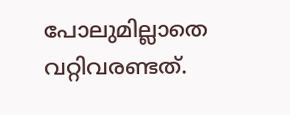പോലുമില്ലാതെ വറ്റിവരണ്ടത്.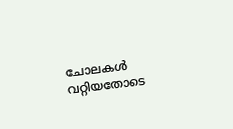ചോലകൾ വറ്റിയതോടെ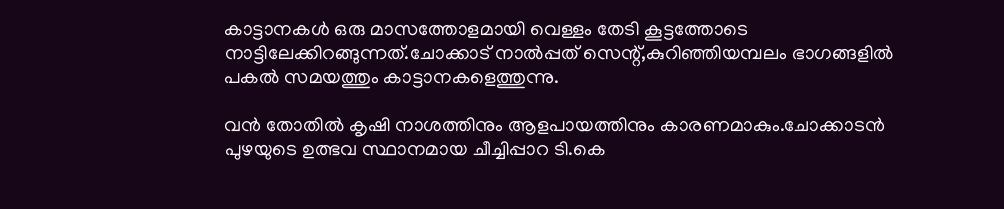കാട്ടാനകൾ ഒരു മാസത്തോളമായി വെള്ളം തേടി കൂട്ടത്തോടെ നാട്ടിലേക്കിറങ്ങുന്നത്.ചോക്കാട് നാൽപ്പത് സെന്റ്,കുറിഞ്ഞിയമ്പലം ഭാഗങ്ങളിൽ പകൽ സമയത്തും കാട്ടാനകളെത്തുന്നു.

വൻ തോതിൽ കൃഷി നാശത്തിനും ആളപായത്തിനും കാരണമാകും.ചോക്കാടൻ പുഴയുടെ ഉത്ഭവ സ്ഥാനമായ ചീച്ചിപ്പാറ ടി.കെ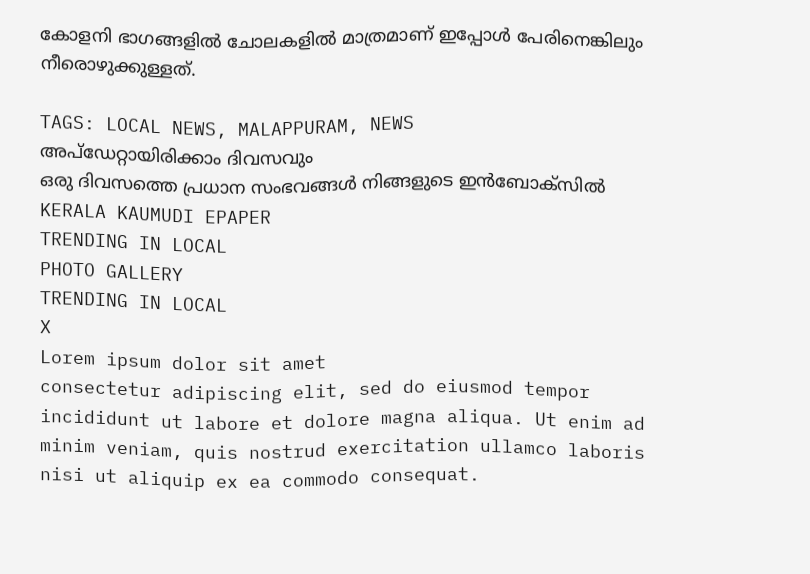കോളനി ഭാഗങ്ങളിൽ ചോലകളിൽ മാത്രമാണ് ഇപ്പോൾ പേരിനെങ്കിലും നീരൊഴുക്കുള്ളത്.

TAGS: LOCAL NEWS, MALAPPURAM, NEWS
അപ്ഡേറ്റായിരിക്കാം ദിവസവും
ഒരു ദിവസത്തെ പ്രധാന സംഭവങ്ങൾ നിങ്ങളുടെ ഇൻബോക്സിൽ
KERALA KAUMUDI EPAPER
TRENDING IN LOCAL
PHOTO GALLERY
TRENDING IN LOCAL
X
Lorem ipsum dolor sit amet
consectetur adipiscing elit, sed do eiusmod tempor incididunt ut labore et dolore magna aliqua. Ut enim ad minim veniam, quis nostrud exercitation ullamco laboris nisi ut aliquip ex ea commodo consequat.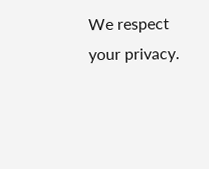We respect your privacy.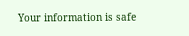Your information is safe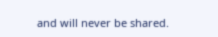and will never be shared.